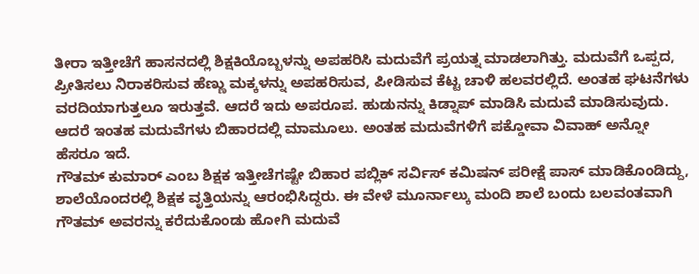ತೀರಾ ಇತ್ತೀಚೆಗೆ ಹಾಸನದಲ್ಲಿ ಶಿಕ್ಷಕಿಯೊಬ್ಬಳನ್ನು ಅಪಹರಿಸಿ ಮದುವೆಗೆ ಪ್ರಯತ್ನ ಮಾಡಲಾಗಿತ್ತು. ಮದುವೆಗೆ ಒಪ್ಪದ, ಪ್ರೀತಿಸಲು ನಿರಾಕರಿಸುವ ಹೆಣ್ಣು ಮಕ್ಕಳನ್ನು ಅಪಹರಿಸುವ, ಪೀಡಿಸುವ ಕೆಟ್ಟ ಚಾಳಿ ಹಲವರಲ್ಲಿದೆ. ಅಂತಹ ಘಟನೆಗಳು ವರದಿಯಾಗುತ್ತಲೂ ಇರುತ್ತವೆ. ಆದರೆ ಇದು ಅಪರೂಪ. ಹುಡುನನ್ನು ಕಿಡ್ನಾಪ್ ಮಾಡಿಸಿ ಮದುವೆ ಮಾಡಿಸುವುದು. ಆದರೆ ಇಂತಹ ಮದುವೆಗಳು ಬಿಹಾರದಲ್ಲಿ ಮಾಮೂಲು. ಅಂತಹ ಮದುವೆಗಳಿಗೆ ಪಕ್ಡೋವಾ ವಿವಾಹ್ ಅನ್ನೋ ಹೆಸರೂ ಇದೆ.
ಗೌತಮ್ ಕುಮಾರ್ ಎಂಬ ಶಿಕ್ಷಕ ಇತ್ತೀಚೆಗಷ್ಟೇ ಬಿಹಾರ ಪಬ್ಲಿಕ್ ಸರ್ವಿಸ್ ಕಮಿಷನ್ ಪರೀಕ್ಷೆ ಪಾಸ್ ಮಾಡಿಕೊಂಡಿದ್ದು, ಶಾಲೆಯೊಂದರಲ್ಲಿ ಶಿಕ್ಷಕ ವೃತ್ತಿಯನ್ನು ಆರಂಭಿಸಿದ್ದರು. ಈ ವೇಳೆ ಮೂರ್ನಾಲ್ಕು ಮಂದಿ ಶಾಲೆ ಬಂದು ಬಲವಂತವಾಗಿ ಗೌತಮ್ ಅವರನ್ನು ಕರೆದುಕೊಂಡು ಹೋಗಿ ಮದುವೆ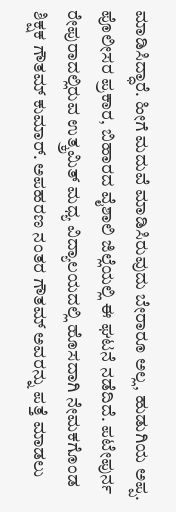ಮಾಡಿಸಿದ್ಧಾರೆ. ಹೀಗೆ ಮದುವೆ ಮಾಡಿಸಿರುವುದು ಬೇರಾರೂ ಅಲ್ಲ, ಹುಡುಗಿಯ ಅಪ್ಪ.
ಪೊಲೀಸರ ಪ್ರಕಾರ, ಬಿಹಾರದ ವೈಶಾಲಿ ಜಿಲ್ಲೆಯಲ್ಲಿ ಈ ಘಟನೆ ನಡೆದಿದೆ. ಪಟೇಪುರ್ನ ರೇಪುರಾದಲ್ಲಿರುವ ಉತ್ಕ್ರಮಿತ್ ಮಧ್ಯ ವಿದ್ಯಾಲಯದಲ್ಲಿ ಹೊಸದಾಗಿ ನೇಮಕಗೊಂಡ ಶಿಕ್ಷಕ ಗೌತಮ್ ಕುಮಾರ್. ಅಪಹರಣ ನಂತರ ಗೌತಮ್ ಅವರನ್ನು ಪತ್ತೆ ಮಾಡಲು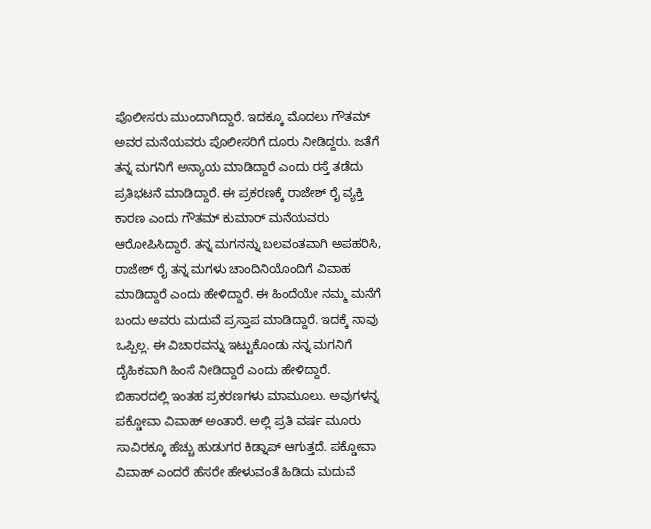ಪೊಲೀಸರು ಮುಂದಾಗಿದ್ದಾರೆ. ಇದಕ್ಕೂ ಮೊದಲು ಗೌತಮ್ ಅವರ ಮನೆಯವರು ಪೊಲೀಸರಿಗೆ ದೂರು ನೀಡಿದ್ದರು. ಜತೆಗೆ ತನ್ನ ಮಗನಿಗೆ ಅನ್ಯಾಯ ಮಾಡಿದ್ದಾರೆ ಎಂದು ರಸ್ತೆ ತಡೆದು ಪ್ರತಿಭಟನೆ ಮಾಡಿದ್ದಾರೆ. ಈ ಪ್ರಕರಣಕ್ಕೆ ರಾಜೇಶ್ ರೈ ವ್ಯಕ್ತಿ ಕಾರಣ ಎಂದು ಗೌತಮ್ ಕುಮಾರ್ ಮನೆಯವರು ಆರೋಪಿಸಿದ್ದಾರೆ. ತನ್ನ ಮಗನನ್ನು ಬಲವಂತವಾಗಿ ಅಪಹರಿಸಿ, ರಾಜೇಶ್ ರೈ ತನ್ನ ಮಗಳು ಚಾಂದಿನಿಯೊಂದಿಗೆ ವಿವಾಹ ಮಾಡಿದ್ದಾರೆ ಎಂದು ಹೇಳಿದ್ದಾರೆ. ಈ ಹಿಂದೆಯೇ ನಮ್ಮ ಮನೆಗೆ ಬಂದು ಅವರು ಮದುವೆ ಪ್ರಸ್ತಾಪ ಮಾಡಿದ್ದಾರೆ. ಇದಕ್ಕೆ ನಾವು ಒಪ್ಪಿಲ್ಲ. ಈ ವಿಚಾರವನ್ನು ಇಟ್ಟುಕೊಂಡು ನನ್ನ ಮಗನಿಗೆ ದೈಹಿಕವಾಗಿ ಹಿಂಸೆ ನೀಡಿದ್ದಾರೆ ಎಂದು ಹೇಳಿದ್ದಾರೆ.
ಬಿಹಾರದಲ್ಲಿ ಇಂತಹ ಪ್ರಕರಣಗಳು ಮಾಮೂಲು. ಅವುಗಳನ್ನ ಪಕ್ಡೋವಾ ವಿವಾಹ್ ಅಂತಾರೆ. ಅಲ್ಲಿ ಪ್ರತಿ ವರ್ಷ ಮೂರು ಸಾವಿರಕ್ಕೂ ಹೆಚ್ಚು ಹುಡುಗರ ಕಿಡ್ನಾಪ್ ಆಗುತ್ತದೆ. ಪಕ್ಡೋವಾ ವಿವಾಹ್ ಎಂದರೆ ಹೆಸರೇ ಹೇಳುವಂತೆ ಹಿಡಿದು ಮದುವೆ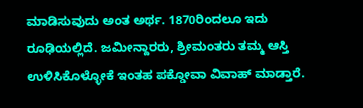ಮಾಡಿಸುವುದು ಅಂತ ಅರ್ಥ. 1870ರಿಂದಲೂ ಇದು ರೂಢಿಯಲ್ಲಿದೆ. ಜಮೀನ್ದಾರರು, ಶ್ರೀಮಂತರು ತಮ್ಮ ಆಸ್ತಿ ಉಳಿಸಿಕೊಳ್ಳೋಕೆ ಇಂತಹ ಪಕ್ಡೋವಾ ವಿವಾಹ್ ಮಾಡ್ತಾರೆ.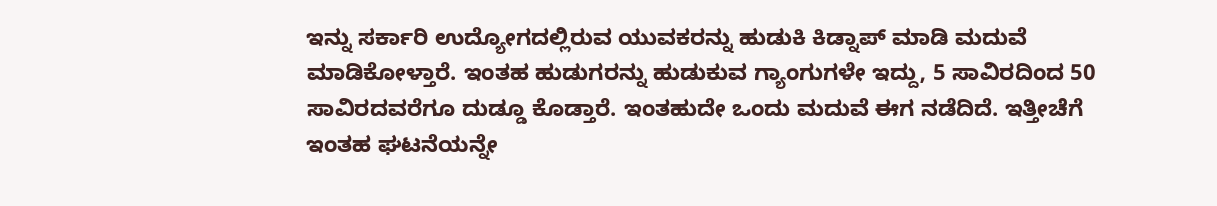ಇನ್ನು ಸರ್ಕಾರಿ ಉದ್ಯೋಗದಲ್ಲಿರುವ ಯುವಕರನ್ನು ಹುಡುಕಿ ಕಿಡ್ನಾಪ್ ಮಾಡಿ ಮದುವೆ ಮಾಡಿಕೋಳ್ತಾರೆ. ಇಂತಹ ಹುಡುಗರನ್ನು ಹುಡುಕುವ ಗ್ಯಾಂಗುಗಳೇ ಇದ್ದು, 5 ಸಾವಿರದಿಂದ 50 ಸಾವಿರದವರೆಗೂ ದುಡ್ಡೂ ಕೊಡ್ತಾರೆ. ಇಂತಹುದೇ ಒಂದು ಮದುವೆ ಈಗ ನಡೆದಿದೆ. ಇತ್ತೀಚೆಗೆ ಇಂತಹ ಘಟನೆಯನ್ನೇ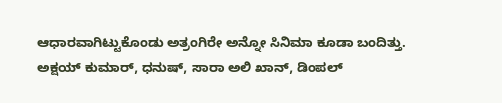ಆಧಾರವಾಗಿಟ್ಟುಕೊಂಡು ಅತ್ರಂಗಿರೇ ಅನ್ನೋ ಸಿನಿಮಾ ಕೂಡಾ ಬಂದಿತ್ತು. ಅಕ್ಷಯ್ ಕುಮಾರ್, ಧನುಷ್, ಸಾರಾ ಅಲಿ ಖಾನ್, ಡಿಂಪಲ್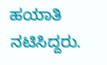ಹಯಾತಿ ನಟಿಸಿದ್ದರು.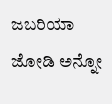ಜಬರಿಯಾ ಜೋಡಿ ಅನ್ನೋ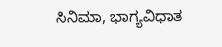ಸಿನಿಮಾ, ಭಾಗ್ಯವಿಧಾತ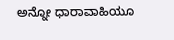ಅನ್ನೋ ಧಾರಾವಾಹಿಯೂ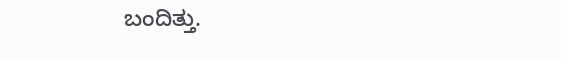ಬಂದಿತ್ತು.